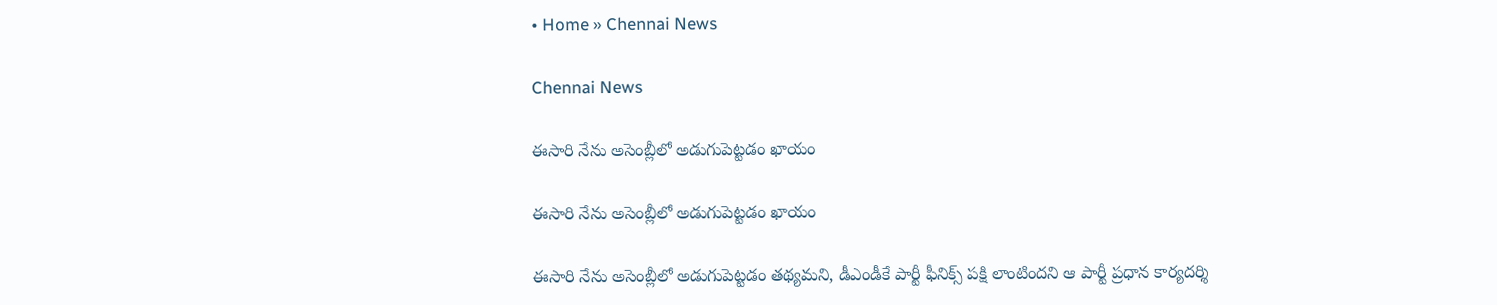• Home » Chennai News

Chennai News

ఈసారి నేను అసెంబ్లీలో అడుగుపెట్టడం ఖాయం

ఈసారి నేను అసెంబ్లీలో అడుగుపెట్టడం ఖాయం

ఈసారి నేను అసెంబ్లీలో అడుగుపెట్టడం తథ్యమని, డీఎండీకే పార్టీ ఫీనిక్స్‌ పక్షి లాంటిందని ఆ పార్టీ ప్రధాన కార్యదర్శి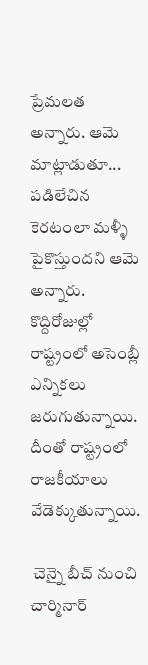ప్రేమలత అన్నారు. ఆమె మాట్లాడుతూ... పడిలేచిన కెరటంలా మళ్ళీ పైకొస్తుందని ఆమె అన్నారు. కొద్దిరోజుల్లో రాష్ట్రంలో అసెంబ్లీ ఎన్నికలు జరుగుతున్నాయి. దీంతో రాష్ట్రంలో రాజకీయాలు వేడెక్కుతున్నాయి.

 చెన్నై బీచ్‌ నుంచి చార్మినార్‌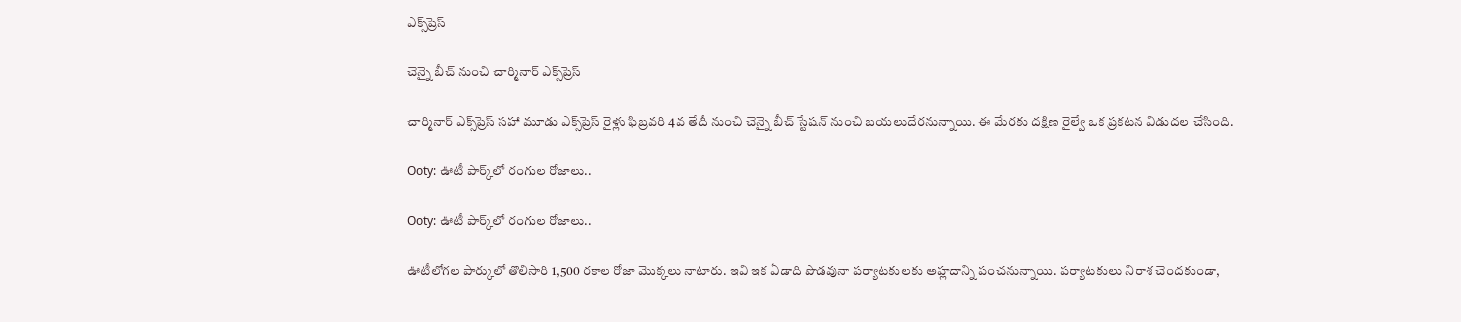ఎక్స్‌ప్రెస్‌

చెన్నై బీచ్‌ నుంచి చార్మినార్‌ ఎక్స్‌ప్రెస్‌

చార్మినార్‌ ఎక్స్‌ప్రెస్‌ సహా మూడు ఎక్స్‌ప్రెస్‌ రైళ్లు ఫిబ్రవరి 4వ తేదీ నుంచి చెన్నై బీచ్‌ స్టేషన్‌ నుంచి బయలుదేరనున్నాయి. ఈ మేరకు దక్షిణ రైల్వే ఒక ప్రకటన విడుదల చేసింది.

Ooty: ఊటీ పార్క్‌లో రంగుల రోజాలు..

Ooty: ఊటీ పార్క్‌లో రంగుల రోజాలు..

ఊటీలోగల పార్కులో తొలిసారి 1,500 రకాల రోజా మొక్కలు నాటారు. ఇవి ఇక ఏడాది పొడవునా పర్యాటకులకు అహ్లదాన్ని పంచనున్నాయి. పర్యాటకులు నిరాశ చెందకుండా,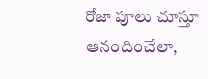రోజా పూలు చూస్తూ ఆనందించేలా,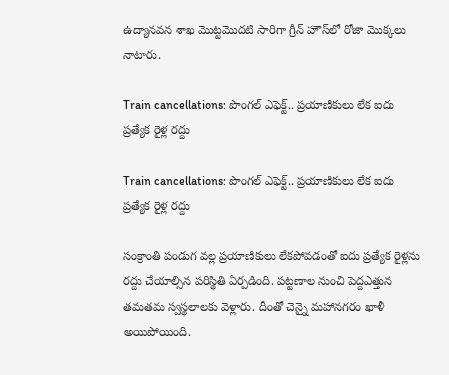ఉద్యానవన శాఖ మొట్టమొదటి సారిగా గ్రీన్‌ హౌస్‌లో రోజా మొక్కలు నాటారు.

Train cancellations: పొంగల్‌ ఎఫెక్ట్.. ప్రయాణికులు లేక ఐదు ప్రత్యేక రైళ్ల రద్దు

Train cancellations: పొంగల్‌ ఎఫెక్ట్.. ప్రయాణికులు లేక ఐదు ప్రత్యేక రైళ్ల రద్దు

సంక్రాంతి పండుగ వల్ల ప్రయాణికులు లేకపోవడంతో ఐదు ప్రత్యేక రైళ్లను రద్దు చేయాల్సిన పరిస్థితి ఏర్పడింది. పట్టణాల నుంచి పెద్దఎత్తున తమతమ స్వస్థలాలకు వెళ్లారు. దీంతో చెన్నై మహానగరం ఖాళీ అయిపోయింది.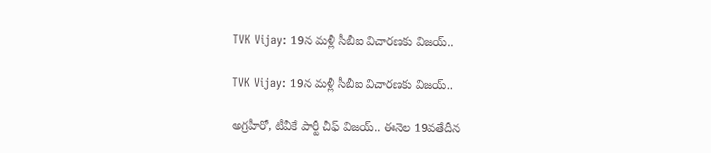TVK Vijay: 19న మళ్లీ సీబీఐ విచారణకు విజయ్‌..

TVK Vijay: 19న మళ్లీ సీబీఐ విచారణకు విజయ్‌..

అగ్రహీరో, టీవీకే పార్టీ చీఫ్ విజయ్.. ఈనెల 19వతేదీన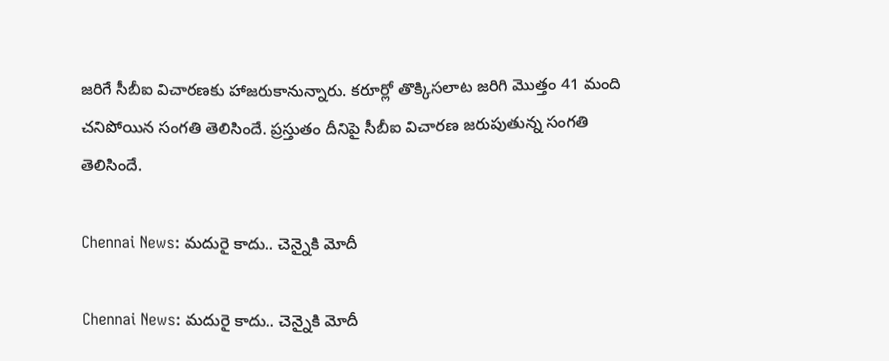జరిగే సీబీఐ విచారణకు హాజరుకానున్నారు. కరూర్లో తొక్కిసలాట జరిగి మొత్తం 41 మంది చనిపోయిన సంగతి తెలిసిందే. ప్రస్తుతం దీనిపై సీబీఐ విచారణ జరుపుతున్న సంగతి తెలిసిందే.

Chennai News: మదురై కాదు.. చెన్నైకి మోదీ

Chennai News: మదురై కాదు.. చెన్నైకి మోదీ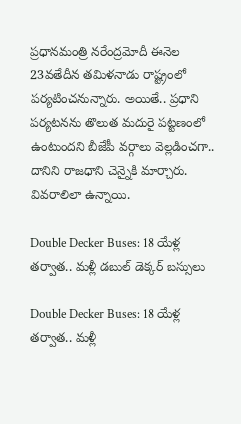ప్రధానమంత్రి నరేంద్రమోదీ ఈనెల 23వతేదీన తమిళనాడు రాష్ట్రంలో పర్యటించనున్నారు. అయితే.. ప్రధాని పర్యటనను తొలుత మదురై పట్టణంలో ఉంటుందని బీజేపీ వర్గాలు వెల్లడించగా.. దానిని రాజధాని చెన్నైకి మార్చారు. వివరాలిలా ఉన్నాయి.

Double Decker Buses: 18 యేళ్ల తర్వాత.. మళ్లీ డబుల్‌ డెక్కర్‌ బస్సులు

Double Decker Buses: 18 యేళ్ల తర్వాత.. మళ్లీ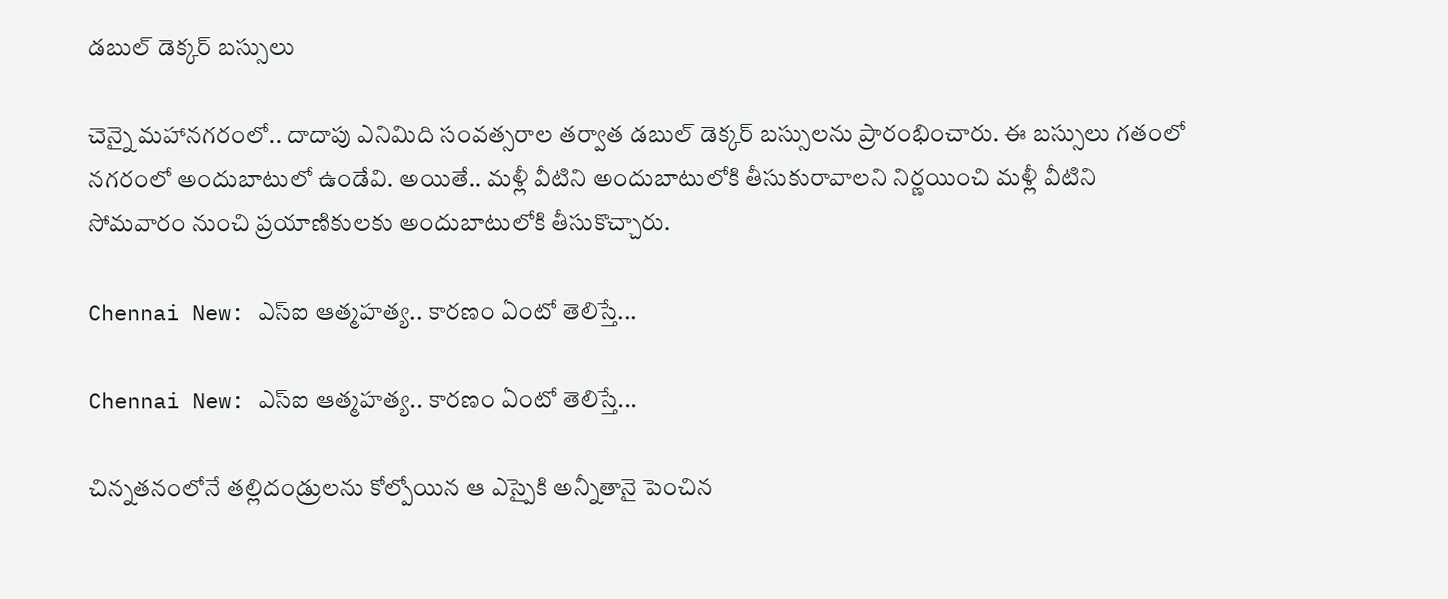డబుల్‌ డెక్కర్‌ బస్సులు

చెన్నై మహానగరంలో.. దాదాపు ఎనిమిది సంవత్సరాల తర్వాత డబుల్‌ డెక్కర్‌ బస్సులను ప్రారంభించారు. ఈ బస్సులు గతంలో నగరంలో అందుబాటులో ఉండేవి. అయితే.. మళ్లీ వీటిని అందుబాటులోకి తీసుకురావాలని నిర్ణయించి మళ్లీ వీటిని సోమవారం నుంచి ప్రయాణికులకు అందుబాటులోకి తీసుకొచ్చారు.

Chennai New: ఎస్‌ఐ ఆత్మహత్య.. కారణం ఏంటో తెలిస్తే...

Chennai New: ఎస్‌ఐ ఆత్మహత్య.. కారణం ఏంటో తెలిస్తే...

చిన్నతనంలోనే తల్లిదండ్రులను కోల్పోయిన ఆ ఎస్పైకి అన్నీతానై పెంచిన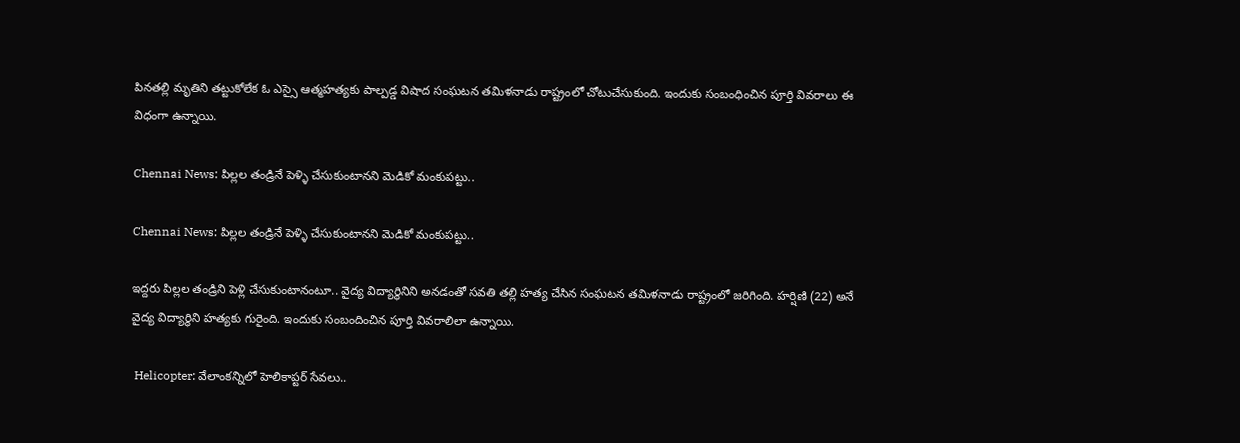పినతల్లి మృతిని తట్టుకోలేక ఓ ఎస్సై ఆత్మహత్యకు పాల్పడ్డ విషాద సంఘటన తమిళనాడు రాష్ట్రంలో చోటుచేసుకుంది. ఇందుకు సంబంధించిన పూర్తి వివరాలు ఈ విధంగా ఉన్నాయి.

Chennai News: పిల్లల తండ్రినే పెళ్ళి చేసుకుంటానని మెడికో మంకుపట్టు..

Chennai News: పిల్లల తండ్రినే పెళ్ళి చేసుకుంటానని మెడికో మంకుపట్టు..

ఇద్దరు పిల్లల తండ్రిని పెళ్లి చేసుకుంటానంటూ.. వైద్య విద్యార్థినిని అనడంతో సవతి తల్లి హత్య చేసిన సంఘటన తమిళనాడు రాష్ట్రంలో జరిగింది. హర్షిణి (22) అనే వైద్య విద్యార్థిని హత్యకు గురైంది. ఇందుకు సంబందించిన పూర్తి వివరాలిలా ఉన్నాయి.

 Helicopter: వేలాంకన్నిలో హెలికాప్టర్‌ సేవలు..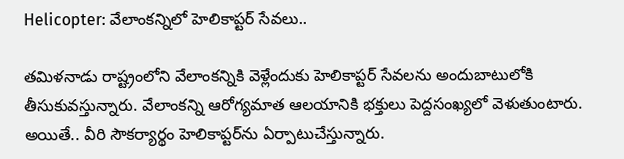Helicopter: వేలాంకన్నిలో హెలికాప్టర్‌ సేవలు..

తమిళనాడు రాష్ట్రంలోని వేలాంకన్నికి వెళ్లేందుకు హెలికాప్టర్‌ సేవలను అందుబాటులోకి తీసుకువస్తున్నారు. వేలాంకన్ని ఆరోగ్యమాత ఆలయానికి భక్తులు పెద్దసంఖ్యలో వెళుతుంటారు. అయితే.. వీరి సౌకర్యార్థం హెలికాప్టర్‌ను ఏర్పాటుచేస్తున్నారు.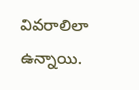వివరాలిలా ఉన్నాయి.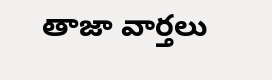తాజా వార్తలు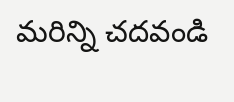మరిన్ని చదవండి